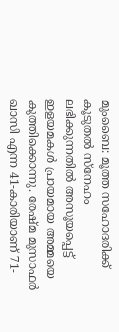മുംബൈ: മൂത്ത സഹോദരിക്ക് കൂടുതൽ സ്നേഹം ലഭിക്കുന്നതിൽ അസൂയപ്പെട്ട് ഇളയമകൾ പ്രായമായ അമ്മയെ കുത്തിക്കൊന്നു. രേഷ്മ മുസാഫർ ഖാസി എന്ന 41-കാരിയാണ് 71-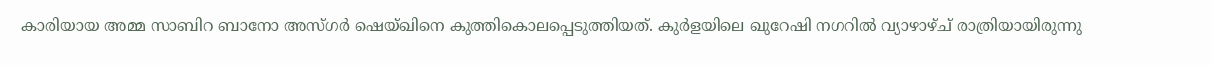കാരിയായ അമ്മ സാബിറ ബാനോ അസ്ഗർ ഷെയ്ഖിനെ കുത്തികൊലപ്പെടുത്തിയത്. കുർളയിലെ ഖുറേഷി നഗറിൽ വ്യാഴാഴ്ച് രാത്രിയായിരുന്നു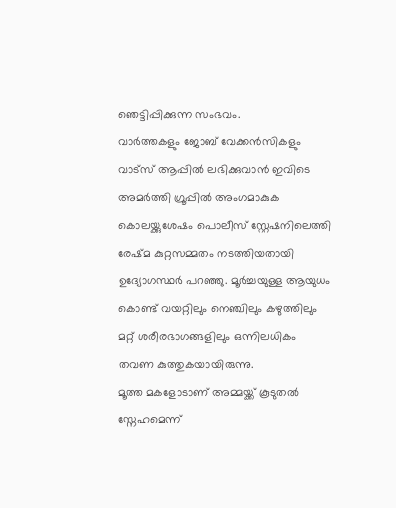ഞെട്ടിപ്പിക്കുന്ന സംഭവം.
വാർത്തകളും ജോബ് വേക്കൻസികളും വാട്സ് ആപ്പിൽ ലഭിക്കുവാൻ ഇവിടെ അമർത്തി ഗ്രൂപ്പിൽ അംഗമാകുക
കൊലയ്ക്കുശേഷം പൊലീസ് സ്റ്റേഷനിലെത്തി രേഷ്മ കുറ്റസമ്മതം നടത്തിയതായി ഉദ്യോഗസ്ഥർ പറഞ്ഞു. മൂർച്ചയുള്ള ആയുധം കൊണ്ട് വയറ്റിലും നെഞ്ചിലും കഴുത്തിലും മറ്റ് ശരീരഭാഗങ്ങളിലും ഒന്നിലധികം തവണ കുത്തുകയായിരുന്നു.
മൂത്ത മകളോടാണ് അമ്മയ്ക്ക് കൂടുതൽ സ്നേഹമെന്ന്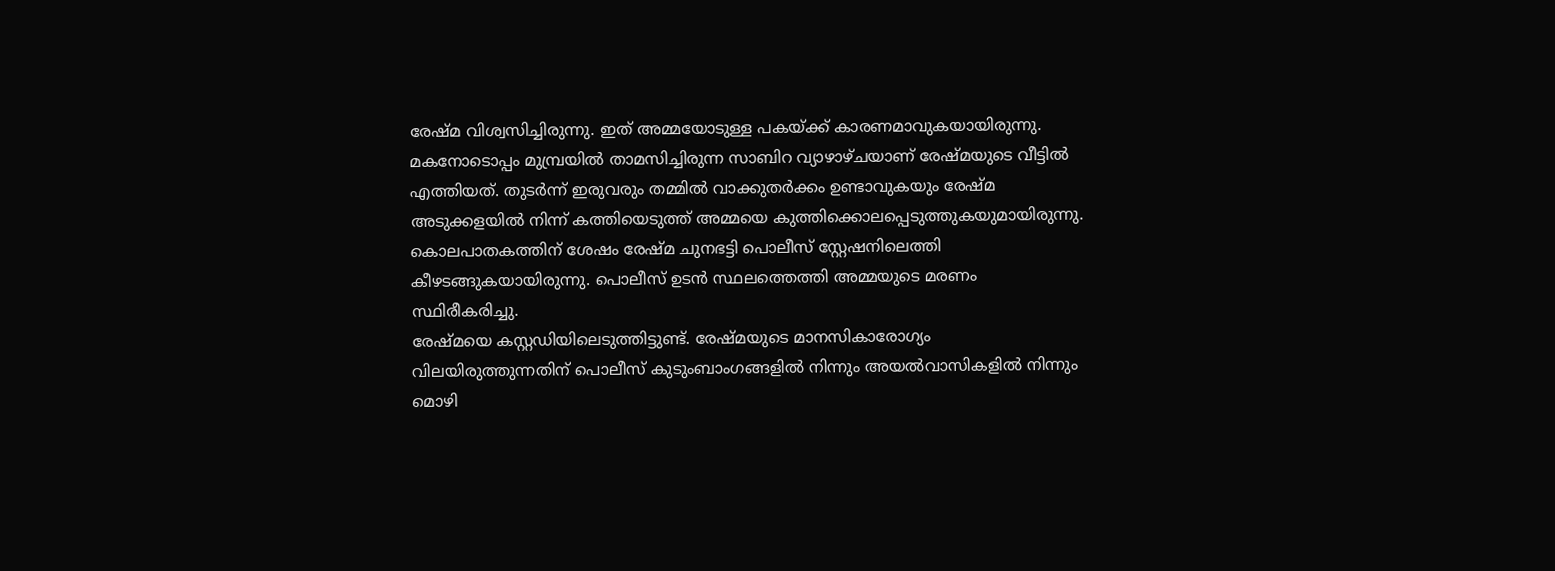രേഷ്മ വിശ്വസിച്ചിരുന്നു. ഇത് അമ്മയോടുള്ള പകയ്ക്ക് കാരണമാവുകയായിരുന്നു. മകനോടൊപ്പം മുമ്പ്രയിൽ താമസിച്ചിരുന്ന സാബിറ വ്യാഴാഴ്ചയാണ് രേഷ്മയുടെ വീട്ടിൽ എത്തിയത്. തുടർന്ന് ഇരുവരും തമ്മിൽ വാക്കുതർക്കം ഉണ്ടാവുകയും രേഷ്മ അടുക്കളയിൽ നിന്ന് കത്തിയെടുത്ത് അമ്മയെ കുത്തിക്കൊലപ്പെടുത്തുകയുമായിരുന്നു. കൊലപാതകത്തിന് ശേഷം രേഷ്മ ചുനഭട്ടി പൊലീസ് സ്റ്റേഷനിലെത്തി കീഴടങ്ങുകയായിരുന്നു. പൊലീസ് ഉടൻ സ്ഥലത്തെത്തി അമ്മയുടെ മരണം സ്ഥിരീകരിച്ചു.
രേഷ്മയെ കസ്റ്റഡിയിലെടുത്തിട്ടുണ്ട്. രേഷ്മയുടെ മാനസികാരോഗ്യം വിലയിരുത്തുന്നതിന് പൊലീസ് കുടുംബാംഗങ്ങളിൽ നിന്നും അയൽവാസികളിൽ നിന്നും മൊഴി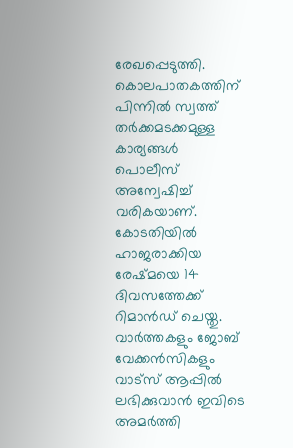രേഖപ്പെടുത്തി. കൊലപാതകത്തിന് പിന്നിൽ സ്വത്ത് തർക്കമടക്കമുള്ള കാര്യങ്ങൾ പൊലീസ് അന്വേഷിച്ച് വരികയാണ്. കോടതിയിൽ ഹാജരാക്കിയ രേഷ്മയെ 14 ദിവസത്തേക്ക് റിമാൻഡ് ചെയ്തു.
വാർത്തകളും ജോബ് വേക്കൻസികളും വാട്സ് ആപ്പിൽ ലഭിക്കുവാൻ ഇവിടെ അമർത്തി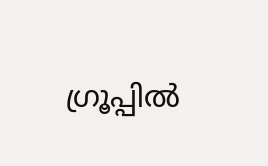ഗ്രൂപ്പിൽ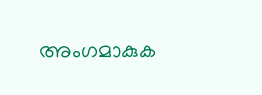അംഗമാകുക